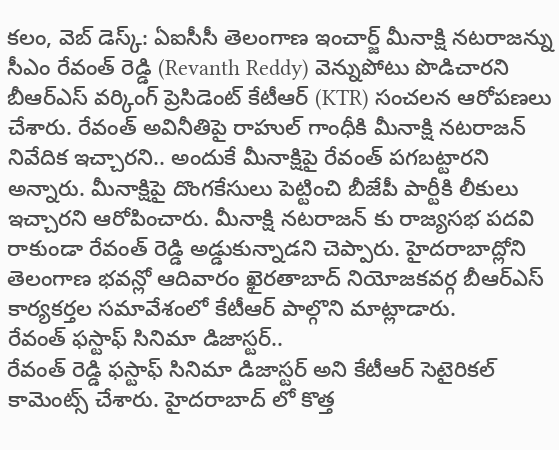కలం, వెబ్ డెస్క్: ఏఐసీసీ తెలంగాణ ఇంచార్జ్ మీనాక్షి నటరాజన్ను సీఎం రేవంత్ రెడ్డి (Revanth Reddy) వెన్నుపోటు పొడిచారని బీఆర్ఎస్ వర్కింగ్ ప్రెసిడెంట్ కేటీఆర్ (KTR) సంచలన ఆరోపణలు చేశారు. రేవంత్ అవినీతిపై రాహుల్ గాంధీకి మీనాక్షి నటరాజన్ నివేదిక ఇచ్చారని.. అందుకే మీనాక్షిపై రేవంత్ పగబట్టారని అన్నారు. మీనాక్షిపై దొంగకేసులు పెట్టించి బీజేపీ పార్టీకి లీకులు ఇచ్చారని ఆరోపించారు. మీనాక్షి నటరాజన్ కు రాజ్యసభ పదవి రాకుండా రేవంత్ రెడ్డి అడ్డుకున్నాడని చెప్పారు. హైదరాబాద్లోని తెలంగాణ భవన్లో ఆదివారం ఖైరతాబాద్ నియోజకవర్గ బీఆర్ఎస్ కార్యకర్తల సమావేశంలో కేటీఆర్ పాల్గొని మాట్లాడారు.
రేవంత్ ఫస్టాఫ్ సినిమా డిజాస్టర్..
రేవంత్ రెడ్డి ఫస్టాఫ్ సినిమా డిజాస్టర్ అని కేటీఆర్ సెటైరికల్ కామెంట్స్ చేశారు. హైదరాబాద్ లో కొత్త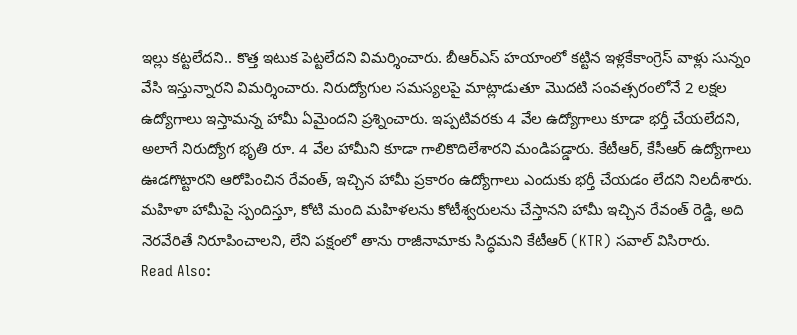ఇల్లు కట్టలేదని.. కొత్త ఇటుక పెట్టలేదని విమర్శించారు. బీఆర్ఎస్ హయాంలో కట్టిన ఇళ్లకేకాంగ్రెస్ వాళ్లు సున్నం వేసి ఇస్తున్నారని విమర్శించారు. నిరుద్యోగుల సమస్యలపై మాట్లాడుతూ మొదటి సంవత్సరంలోనే 2 లక్షల ఉద్యోగాలు ఇస్తామన్న హామీ ఏమైందని ప్రశ్నించారు. ఇప్పటివరకు 4 వేల ఉద్యోగాలు కూడా భర్తీ చేయలేదని, అలాగే నిరుద్యోగ భృతి రూ. 4 వేల హామీని కూడా గాలికొదిలేశారని మండిపడ్డారు. కేటీఆర్, కేసీఆర్ ఉద్యోగాలు ఊడగొట్టారని ఆరోపించిన రేవంత్, ఇచ్చిన హామీ ప్రకారం ఉద్యోగాలు ఎందుకు భర్తీ చేయడం లేదని నిలదీశారు. మహిళా హామీపై స్పందిస్తూ, కోటి మంది మహిళలను కోటీశ్వరులను చేస్తానని హామీ ఇచ్చిన రేవంత్ రెడ్డి, అది నెరవేరితే నిరూపించాలని, లేని పక్షంలో తాను రాజీనామాకు సిద్ధమని కేటీఆర్ (KTR) సవాల్ విసిరారు.
Read Also: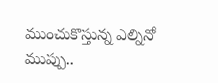ముంచుకొస్తున్న ఎల్నినో ముప్పు..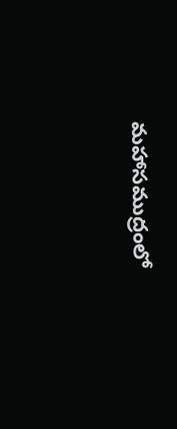మహాసముద్రంలో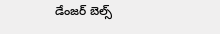డేంజర్ బెల్స్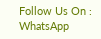Follow Us On : WhatsApp